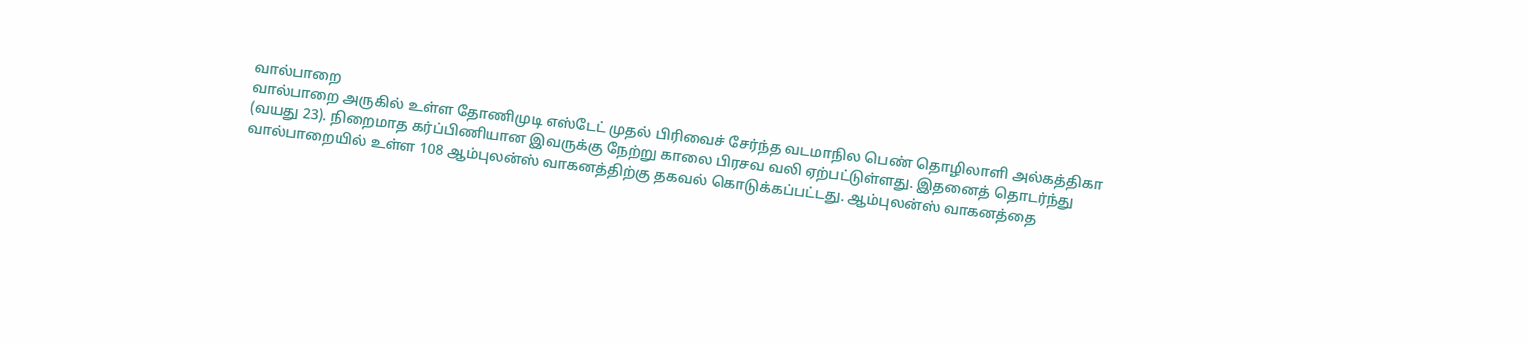வால்பாறை
வால்பாறை அருகில் உள்ள தோணிமுடி எஸ்டேட் முதல் பிரிவைச் சேர்ந்த வடமாநில பெண் தொழிலாளி அல்கத்திகா (வயது 23). நிறைமாத கர்ப்பிணியான இவருக்கு நேற்று காலை பிரசவ வலி ஏற்பட்டுள்ளது. இதனைத் தொடர்ந்து வால்பாறையில் உள்ள 108 ஆம்புலன்ஸ் வாகனத்திற்கு தகவல் கொடுக்கப்பட்டது. ஆம்புலன்ஸ் வாகனத்தை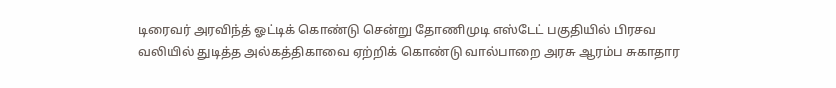டிரைவர் அரவிந்த் ஓட்டிக் கொண்டு சென்று தோணிமுடி எஸ்டேட் பகுதியில் பிரசவ வலியில் துடித்த அல்கத்திகாவை ஏற்றிக் கொண்டு வால்பாறை அரசு ஆரம்ப சுகாதார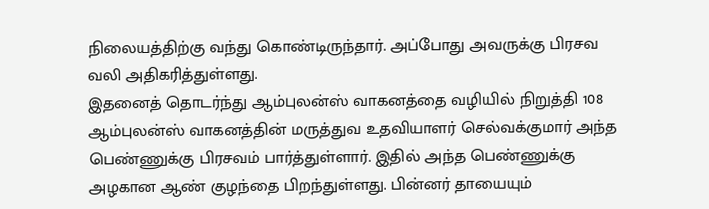நிலையத்திற்கு வந்து கொண்டிருந்தார். அப்போது அவருக்கு பிரசவ வலி அதிகரித்துள்ளது.
இதனைத் தொடர்ந்து ஆம்புலன்ஸ் வாகனத்தை வழியில் நிறுத்தி 108 ஆம்புலன்ஸ் வாகனத்தின் மருத்துவ உதவியாளர் செல்வக்குமார் அந்த பெண்ணுக்கு பிரசவம் பார்த்துள்ளார். இதில் அந்த பெண்ணுக்கு அழகான ஆண் குழந்தை பிறந்துள்ளது. பின்னர் தாயையும்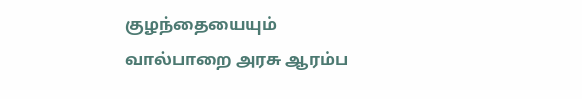குழந்தையையும் வால்பாறை அரசு ஆரம்ப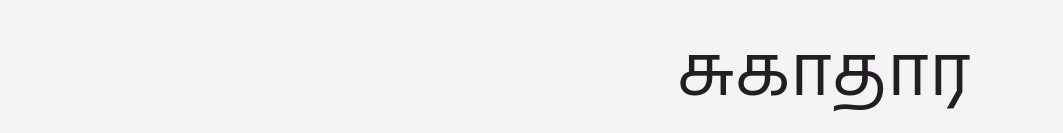சுகாதார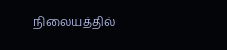நிலையத்தில்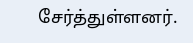சேர்த்துள்ளனர்.